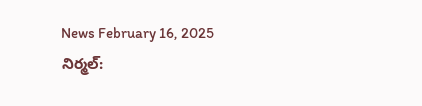News February 16, 2025
నిర్మల్: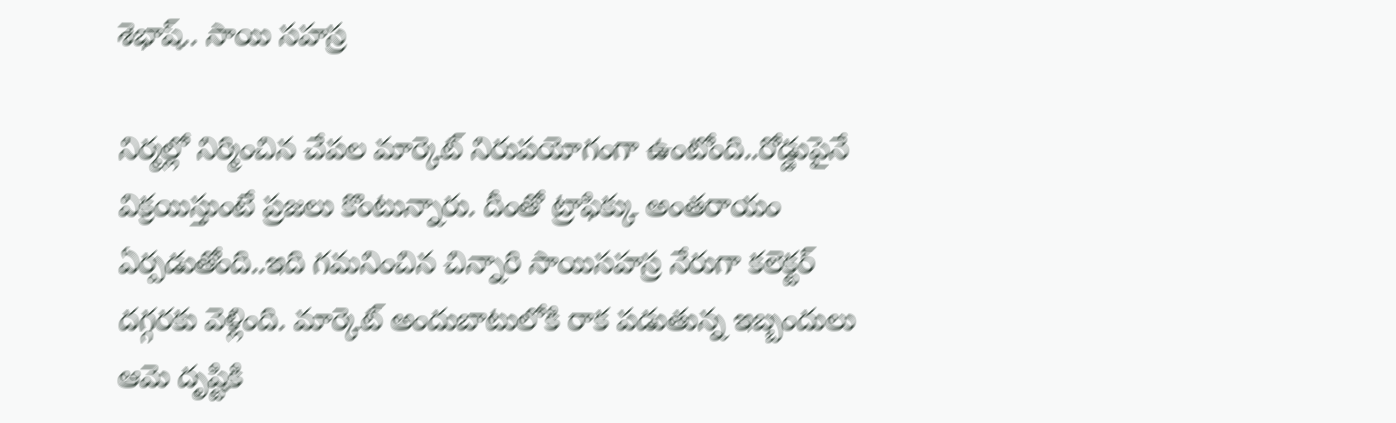శెభాష్.. సాయి సహస్ర

నిర్మల్లో నిర్మించిన చేపల మార్కెట్ నిరుపయోగంగా ఉంటోంది..రోడ్డుపైనే విక్రయిస్తుంటే ప్రజలు కొంటున్నారు. దీంతో ట్రాఫిక్కు అంతరాయం ఏర్పడుతోంది..ఇది గమనించిన చిన్నారి సాయిసహస్ర నేరుగా కలెక్టర్ దగ్గరకు వెళ్లింది. మార్కెట్ అందుబాటులోకి రాక పడుతున్న ఇబ్బందులు ఆమె దృష్టికి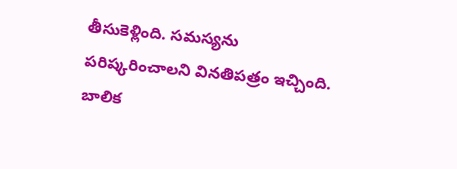తీసుకెళ్లింది. సమస్యను పరిష్కరించాలని వినతిపత్రం ఇచ్చింది. బాలిక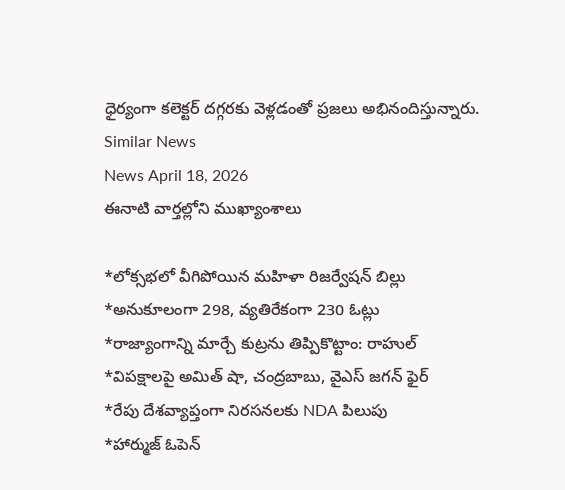ధైర్యంగా కలెక్టర్ దగ్గరకు వెళ్లడంతో ప్రజలు అభినందిస్తున్నారు.
Similar News
News April 18, 2026
ఈనాటి వార్తల్లోని ముఖ్యాంశాలు

*లోక్సభలో వీగిపోయిన మహిళా రిజర్వేషన్ బిల్లు
*అనుకూలంగా 298, వ్యతిరేకంగా 230 ఓట్లు
*రాజ్యాంగాన్ని మార్చే కుట్రను తిప్పికొట్టాం: రాహుల్
*విపక్షాలపై అమిత్ షా, చంద్రబాబు, వైఎస్ జగన్ ఫైర్
*రేపు దేశవ్యాప్తంగా నిరసనలకు NDA పిలుపు
*హార్ముజ్ ఓపెన్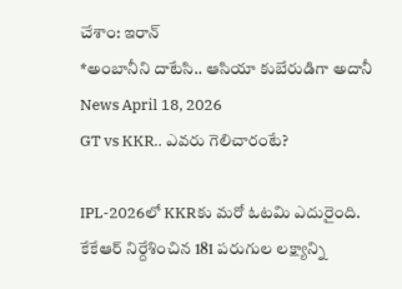చేశాం: ఇరాన్
*అంబానీని దాటేసి.. ఆసియా కుబేరుడిగా అదానీ
News April 18, 2026
GT vs KKR.. ఎవరు గెలిచారంటే?

IPL-2026లో KKRకు మరో ఓటమి ఎదురైంది. కేకేఆర్ నిర్దేశించిన 181 పరుగుల లక్ష్యాన్ని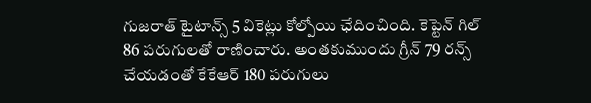గుజరాత్ టైటాన్స్ 5 వికెట్లు కోల్పోయి ఛేదించింది. కెప్టెన్ గిల్ 86 పరుగులతో రాణించారు. అంతకుముందు గ్రీన్ 79 రన్స్ చేయడంతో కేకేఆర్ 180 పరుగులు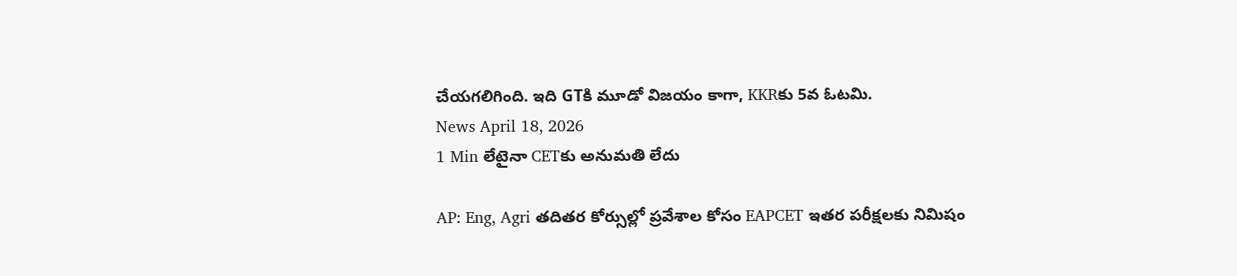చేయగలిగింది. ఇది GTకి మూడో విజయం కాగా, KKRకు 5వ ఓటమి.
News April 18, 2026
1 Min లేటైనా CETకు అనుమతి లేదు

AP: Eng, Agri తదితర కోర్సుల్లో ప్రవేశాల కోసం EAPCET ఇతర పరీక్షలకు నిమిషం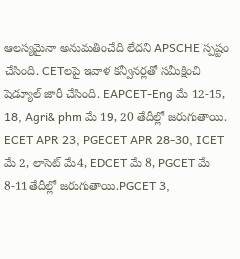ఆలస్యమైనా అనుమతించేది లేదని APSCHE స్పష్టం చేసింది. CETలపై ఇవాళ కన్వీనర్లతో సమీక్షించి షెడ్యూల్ జారీ చేసింది. EAPCET-Eng మే 12-15, 18, Agri& phm మే 19, 20 తేదీల్లో జరుగుతాయి. ECET APR 23, PGECET APR 28-30, ICET మే 2, లాసెట్ మే4, EDCET మే 8, PGCET మే 8-11తేదీల్లో జరుగుతాయి.PGCET 3,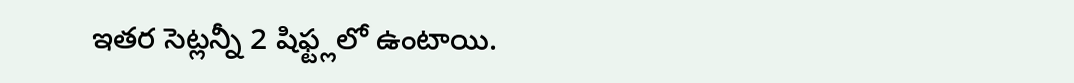ఇతర సెట్లన్నీ 2 షిఫ్ట్లలో ఉంటాయి.